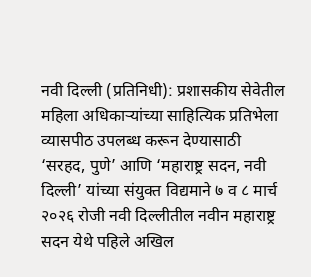नवी दिल्ली (प्रतिनिधी): प्रशासकीय सेवेतील महिला अधिकाऱ्यांच्या साहित्यिक प्रतिभेला व्यासपीठ उपलब्ध करून देण्यासाठी ‘सरहद, पुणे’ आणि ‘महाराष्ट्र सदन, नवी दिल्ली’ यांच्या संयुक्त विद्यमाने ७ व ८ मार्च २०२६ रोजी नवी दिल्लीतील नवीन महाराष्ट्र सदन येथे पहिले अखिल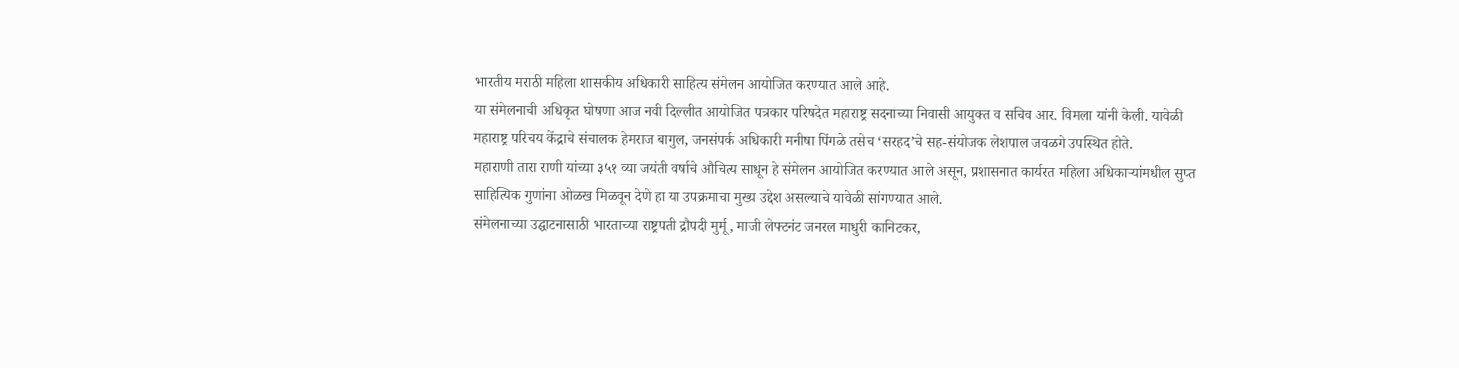भारतीय मराठी महिला शासकीय अधिकारी साहित्य संमेलन आयोजित करण्यात आले आहे.
या संमेलनाची अधिकृत घोषणा आज नवी दिल्लीत आयोजित पत्रकार परिषदेत महाराष्ट्र सदनाच्या निवासी आयुक्त व सचिव आर. विमला यांनी केली. यावेळी महाराष्ट्र परिचय केंद्राचे संचालक हेमराज बागुल, जनसंपर्क अधिकारी मनीषा पिंगळे तसेच ‘सरहद’चे सह-संयोजक लेशपाल जवळगे उपस्थित होते.
महाराणी तारा राणी यांच्या ३५१ व्या जयंती वर्षाचे औचित्य साधून हे संमेलन आयोजित करण्यात आले असून, प्रशासनात कार्यरत महिला अधिकाऱ्यांमधील सुप्त साहित्यिक गुणांना ओळख मिळवून देणे हा या उपक्रमाचा मुख्य उद्देश असल्याचे यावेळी सांगण्यात आले.
संमेलनाच्या उद्घाटनासाठी भारताच्या राष्ट्रपती द्रौपदी मुर्मू, माजी लेफ्टनंट जनरल माधुरी कानिटकर,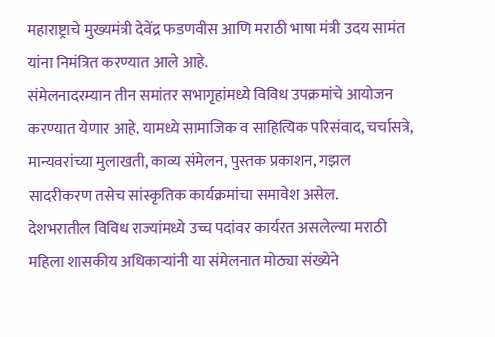महाराष्ट्राचे मुख्यमंत्री देवेंद्र फडणवीस आणि मराठी भाषा मंत्री उदय सामंत यांना निमंत्रित करण्यात आले आहे.
संमेलनादरम्यान तीन समांतर सभागृहांमध्ये विविध उपक्रमांचे आयोजन करण्यात येणार आहे. यामध्ये सामाजिक व साहित्यिक परिसंवाद, चर्चासत्रे, मान्यवरांच्या मुलाखती, काव्य संमेलन, पुस्तक प्रकाशन, गझल सादरीकरण तसेच सांस्कृतिक कार्यक्रमांचा समावेश असेल.
देशभरातील विविध राज्यांमध्ये उच्च पदांवर कार्यरत असलेल्या मराठी महिला शासकीय अधिकाऱ्यांनी या संमेलनात मोठ्या संख्येने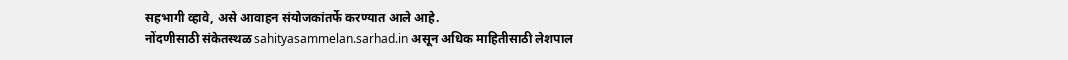सहभागी व्हावे, असे आवाहन संयोजकांतर्फे करण्यात आले आहे.
नोंदणीसाठी संकेतस्थळ sahityasammelan.sarhad.in असून अधिक माहितीसाठी लेशपाल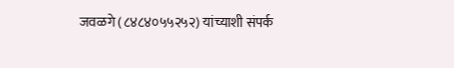जवळगे (८४८४०५५२५२) यांच्याशी संपर्क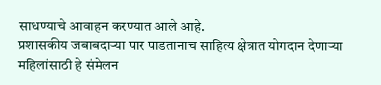साधण्याचे आवाहन करण्यात आले आहे.
प्रशासकीय जबाबदाऱ्या पार पाडतानाच साहित्य क्षेत्रात योगदान देणाऱ्या महिलांसाठी हे संमेलन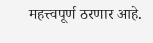महत्त्वपूर्ण ठरणार आहे.